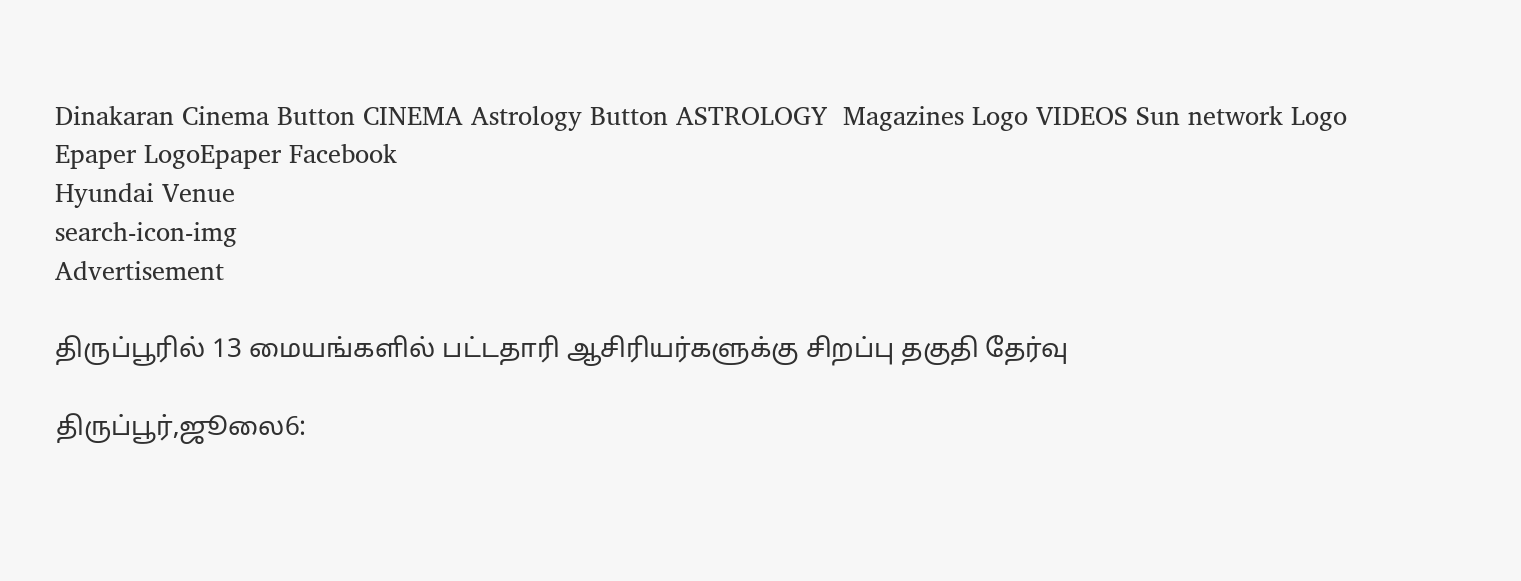Dinakaran Cinema Button CINEMA Astrology Button ASTROLOGY  Magazines Logo VIDEOS Sun network Logo Epaper LogoEpaper Facebook
Hyundai Venue
search-icon-img
Advertisement

திருப்பூரில் 13 மையங்களில் பட்டதாரி ஆசிரியர்களுக்கு சிறப்பு தகுதி தேர்வு

திருப்பூர்,ஜூலை6: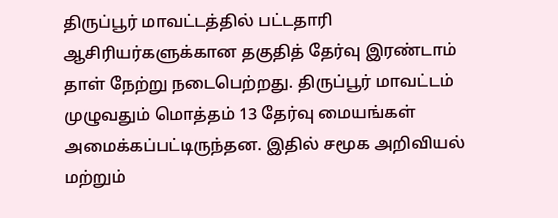திருப்பூர் மாவட்டத்தில் பட்டதாரி ஆசிரியர்களுக்கான தகுதித் தேர்வு இரண்டாம் தாள் நேற்று நடைபெற்றது. திருப்பூர் மாவட்டம் முழுவதும் மொத்தம் 13 தேர்வு மையங்கள் அமைக்கப்பட்டிருந்தன. இதில் சமூக அறிவியல் மற்றும்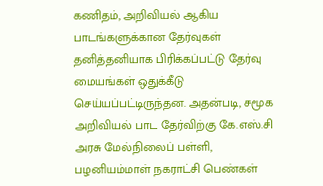கணிதம், அறிவியல் ஆகிய பாடங்களுக்கான தேர்வுகள் தனித்தனியாக பிரிக்கப்பட்டு தேர்வு மையங்கள் ஒதுக்கீடு செய்யப்பட்டிருந்தன. அதன்படி, சமூக அறிவியல் பாட தேர்விற்கு கே.எஸ்.சி அரசு மேல்நிலைப் பள்ளி, பழனியம்மாள் நகராட்சி பெண்கள்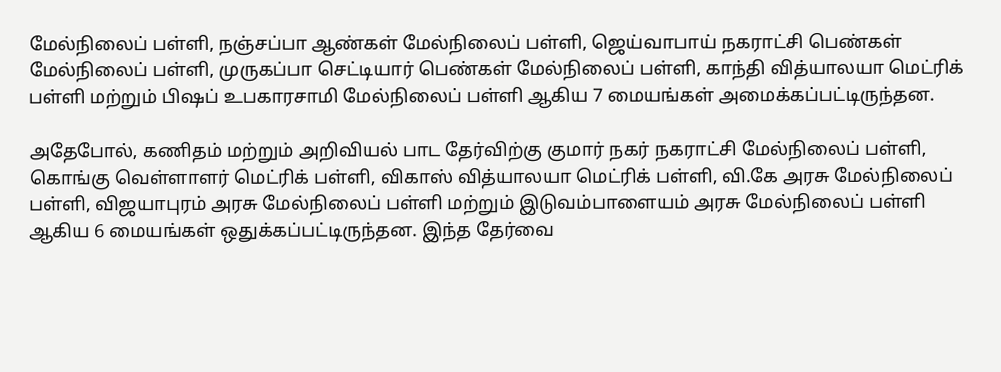மேல்நிலைப் பள்ளி, நஞ்சப்பா ஆண்கள் மேல்நிலைப் பள்ளி, ஜெய்வாபாய் நகராட்சி பெண்கள் மேல்நிலைப் பள்ளி, முருகப்பா செட்டியார் பெண்கள் மேல்நிலைப் பள்ளி, காந்தி வித்யாலயா மெட்ரிக் பள்ளி மற்றும் பிஷப் உபகாரசாமி மேல்நிலைப் பள்ளி ஆகிய 7 மையங்கள் அமைக்கப்பட்டிருந்தன.

அதேபோல், கணிதம் மற்றும் அறிவியல் பாட தேர்விற்கு குமார் நகர் நகராட்சி மேல்நிலைப் பள்ளி, கொங்கு வெள்ளாளர் மெட்ரிக் பள்ளி, விகாஸ் வித்யாலயா மெட்ரிக் பள்ளி, வி.கே அரசு மேல்நிலைப் பள்ளி, விஜயாபுரம் அரசு மேல்நிலைப் பள்ளி மற்றும் இடுவம்பாளையம் அரசு மேல்நிலைப் பள்ளி ஆகிய 6 மையங்கள் ஒதுக்கப்பட்டிருந்தன. இந்த தேர்வை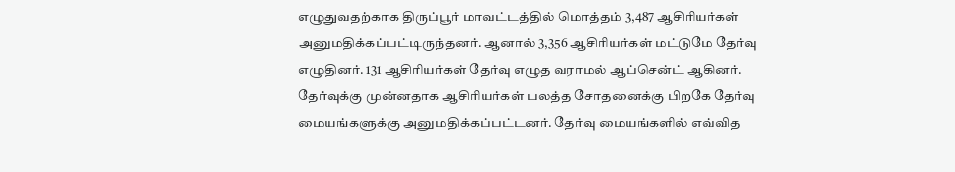எழுதுவதற்காக திருப்பூர் மாவட்டத்தில் மொத்தம் 3,487 ஆசிரியர்கள் அனுமதிக்கப்பட்டிருந்தனர். ஆனால் 3,356 ஆசிரியர்கள் மட்டுமே தேர்வு எழுதினர். 131 ஆசிரியர்கள் தேர்வு எழுத வராமல் ஆப்சென்ட் ஆகினர். தேர்வுக்கு முன்னதாக ஆசிரியர்கள் பலத்த சோதனைக்கு பிறகே தேர்வு மையங்களுக்கு அனுமதிக்கப்பட்டனர். தேர்வு மையங்களில் எவ்வித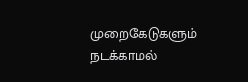முறைகேடுகளும் நடக்காமல்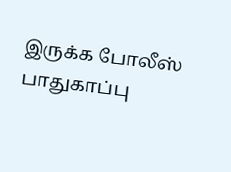இருக்க போலீஸ் பாதுகாப்பு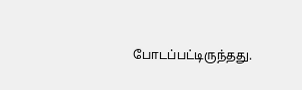போடப்பட்டிருந்தது.